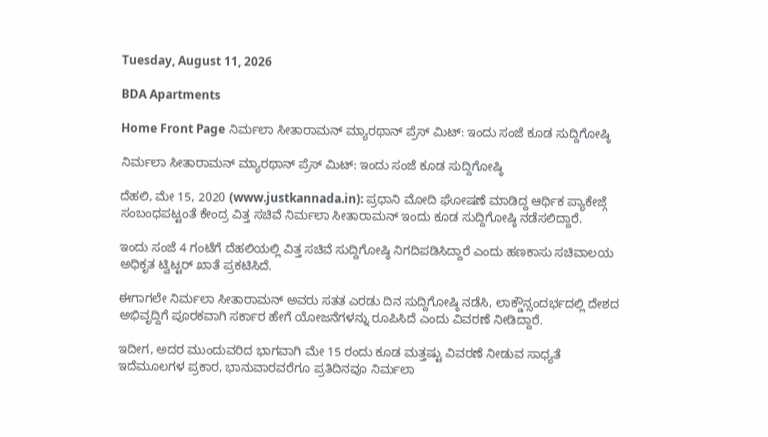Tuesday, August 11, 2026

BDA Apartments

Home Front Page ನಿರ್ಮಲಾ ಸೀತಾರಾಮನ್ ಮ್ಯಾರಥಾನ್ ಪ್ರೆಸ್ ಮಿಟ್: ಇಂದು ಸಂಜೆ ಕೂಡ ಸುದ್ದಿಗೋಷ್ಠಿ

ನಿರ್ಮಲಾ ಸೀತಾರಾಮನ್ ಮ್ಯಾರಥಾನ್ ಪ್ರೆಸ್ ಮಿಟ್: ಇಂದು ಸಂಜೆ ಕೂಡ ಸುದ್ದಿಗೋಷ್ಠಿ

ದೆಹಲಿ, ಮೇ 15, 2020 (www.justkannada.in): ಪ್ರಧಾನಿ ಮೋದಿ ಘೋಷಣೆ ಮಾಡಿದ್ದ ಆರ್ಥಿಕ ಪ್ಯಾಕೇಜ್ಗೆ ಸಂಬಂಧಪಟ್ಟಂತೆ ಕೇಂದ್ರ ವಿತ್ತ ಸಚಿವೆ ನಿರ್ಮಲಾ ಸೀತಾರಾಮನ್ ಇಂದು ಕೂಡ ಸುದ್ದಿಗೋಷ್ಠಿ ನಡೆಸಲಿದ್ದಾರೆ.

ಇಂದು ಸಂಜೆ 4 ಗಂಟೆಗೆ ದೆಹಲಿಯಲ್ಲಿ ವಿತ್ತ ಸಚಿವೆ ಸುದ್ದಿಗೋಷ್ಠಿ ನಿಗದಿಪಡಿಸಿದ್ದಾರೆ ಎಂದು ಹಣಕಾಸು ಸಚಿವಾಲಯ ಅಧಿಕೃತ ಟ್ವಿಟ್ಟರ್ ಖಾತೆ ಪ್ರಕಟಿಸಿದೆ.

ಈಗಾಗಲೇ ನಿರ್ಮಲಾ ಸೀತಾರಾಮನ್ ಅವರು ಸತತ ಎರಡು ದಿನ ಸುದ್ದಿಗೋಷ್ಠಿ ನಡೆಸಿ, ಲಾಕ್ಡೌನ್ಸಂದರ್ಭದಲ್ಲಿ ದೇಶದ ಅಭಿವೃದ್ದಿಗೆ ಪೂರಕವಾಗಿ ಸರ್ಕಾರ ಹೇಗೆ ಯೋಜನೆಗಳನ್ನು ರೂಪಿಸಿದೆ ಎಂದು ವಿವರಣೆ ನೀಡಿದ್ದಾರೆ.

ಇದೀಗ, ಅದರ ಮುಂದುವರಿದ ಭಾಗವಾಗಿ ಮೇ 15 ರಂದು ಕೂಡ ಮತ್ತಷ್ಟು ವಿವರಣೆ ನೀಡುವ ಸಾಧ್ಯತೆ ಇದೆಮೂಲಗಳ ಪ್ರಕಾರ, ಭಾನುವಾರವರೆಗೂ ಪ್ರತಿದಿನವೂ ನಿರ್ಮಲಾ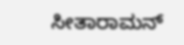ಸೀತಾರಾಮನ್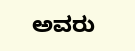ಅವರು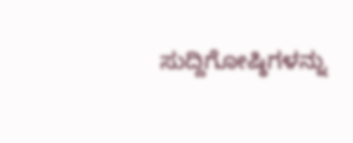ಸುದ್ದಿಗೋಷ್ಠಿಗಳನ್ನು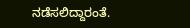ನಡೆಸಲಿದ್ದಾರಂತೆ.